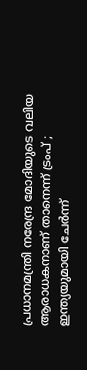പ്രധാനമന്ത്രി നരേന്ദ്ര മോദിയുടെ വലിയ ആരാധകനാണ് താനെന്ന് ട്രംപ് ; ഇന്ത്യയുമായി ചേര്‍ന്ന്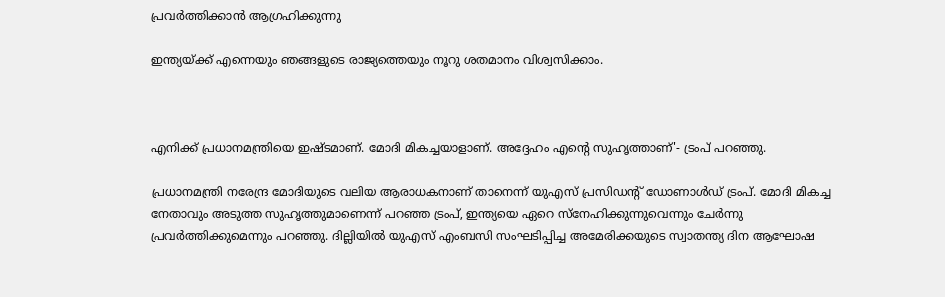പ്രവര്‍ത്തിക്കാന്‍ ആഗ്രഹിക്കുന്നു

ഇന്ത്യയ്ക്ക് എന്നെയും ഞങ്ങളുടെ രാജ്യത്തെയും നൂറു ശതമാനം വിശ്വസിക്കാം.



എനിക്ക് പ്രധാനമന്ത്രിയെ ഇഷ്ടമാണ്. മോദി മികച്ചയാളാണ്. അദ്ദേഹം എന്റെ സുഹൃത്താണ്'- ട്രംപ് പറഞ്ഞു.

പ്രധാനമന്ത്രി നരേന്ദ്ര മോദിയുടെ വലിയ ആരാധകനാണ് താനെന്ന് യുഎസ് പ്രസിഡന്റ് ഡോണാള്‍ഡ് ട്രംപ്. മോദി മികച്ച നേതാവും അടുത്ത സുഹൃത്തുമാണെന്ന് പറഞ്ഞ ട്രംപ്, ഇന്ത്യയെ ഏറെ സ്‌നേഹിക്കുന്നുവെന്നും ചേര്‍ന്നു പ്രവര്‍ത്തിക്കുമെന്നും പറഞ്ഞു. ദില്ലിയില്‍ യുഎസ് എംബസി സംഘടിപ്പിച്ച അമേരിക്കയുടെ സ്വാതന്ത്യ ദിന ആഘോഷ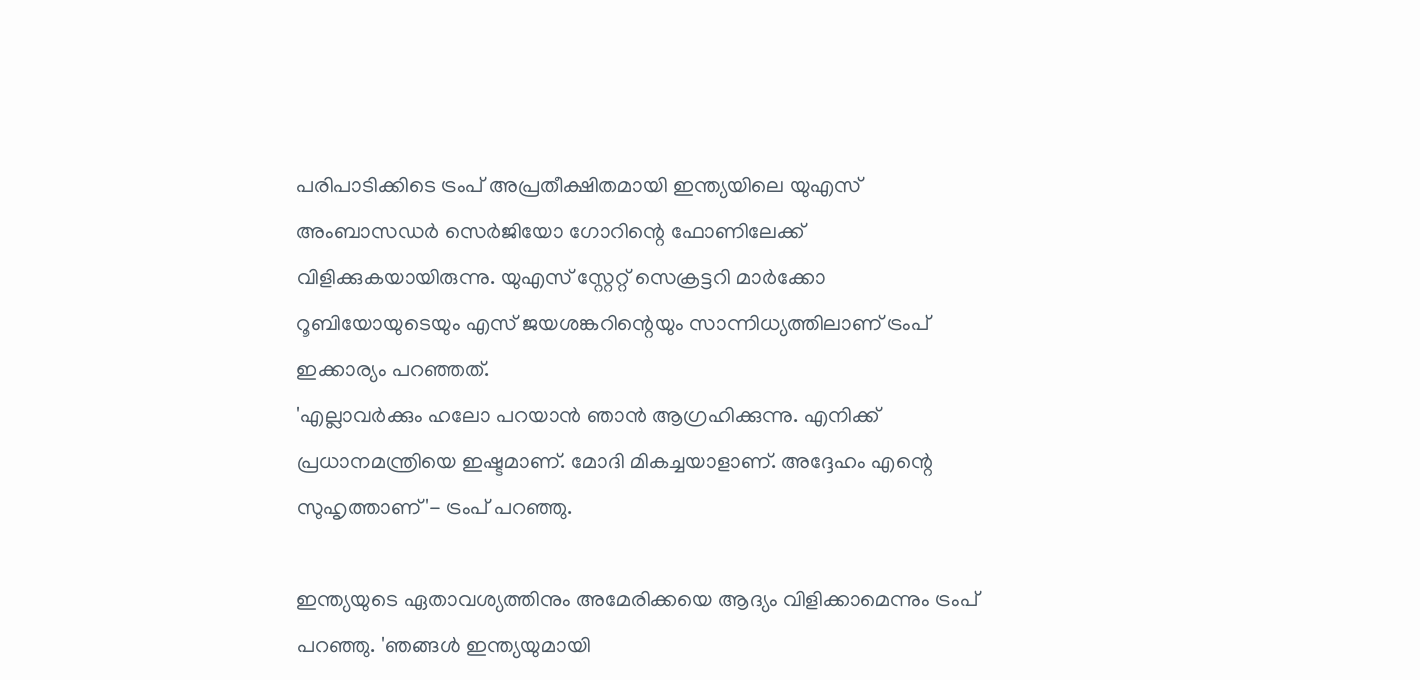പരിപാടിക്കിടെ ട്രംപ് അപ്രതീക്ഷിതമായി ഇന്ത്യയിലെ യുഎസ് അംബാസഡര്‍ സെര്‍ജിയോ ഗോറിന്റെ ഫോണിലേക്ക് വിളിക്കുകയായിരുന്നു. യുഎസ് സ്റ്റേറ്റ് സെക്രട്ടറി മാര്‍ക്കോ റൂബിയോയുടെയും എസ് ജയശങ്കറിന്റെയും സാന്നിധ്യത്തിലാണ് ട്രംപ് ഇക്കാര്യം പറഞ്ഞത്.
'എല്ലാവര്‍ക്കും ഹലോ പറയാന്‍ ഞാന്‍ ആഗ്രഹിക്കുന്നു. എനിക്ക് പ്രധാനമന്ത്രിയെ ഇഷ്ടമാണ്. മോദി മികച്ചയാളാണ്. അദ്ദേഹം എന്റെ സുഹൃത്താണ്'- ട്രംപ് പറഞ്ഞു.

ഇന്ത്യയുടെ ഏതാവശ്യത്തിനും അമേരിക്കയെ ആദ്യം വിളിക്കാമെന്നും ട്രംപ് പറഞ്ഞു. 'ഞങ്ങള്‍ ഇന്ത്യയുമായി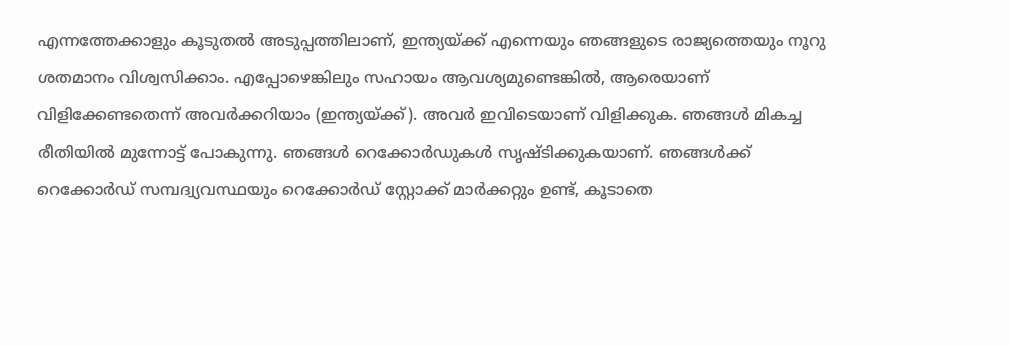എന്നത്തേക്കാളും കൂടുതല്‍ അടുപ്പത്തിലാണ്, ഇന്ത്യയ്ക്ക് എന്നെയും ഞങ്ങളുടെ രാജ്യത്തെയും നൂറു ശതമാനം വിശ്വസിക്കാം. എപ്പോഴെങ്കിലും സഹായം ആവശ്യമുണ്ടെങ്കില്‍, ആരെയാണ് വിളിക്കേണ്ടതെന്ന് അവര്‍ക്കറിയാം (ഇന്ത്യയ്ക്ക്). അവര്‍ ഇവിടെയാണ് വിളിക്കുക. ഞങ്ങള്‍ മികച്ച രീതിയില്‍ മുന്നോട്ട് പോകുന്നു. ഞങ്ങള്‍ റെക്കോര്‍ഡുകള്‍ സൃഷ്ടിക്കുകയാണ്. ഞങ്ങള്‍ക്ക് റെക്കോര്‍ഡ് സമ്പദ്വ്യവസ്ഥയും റെക്കോര്‍ഡ് സ്റ്റോക്ക് മാര്‍ക്കറ്റും ഉണ്ട്, കൂടാതെ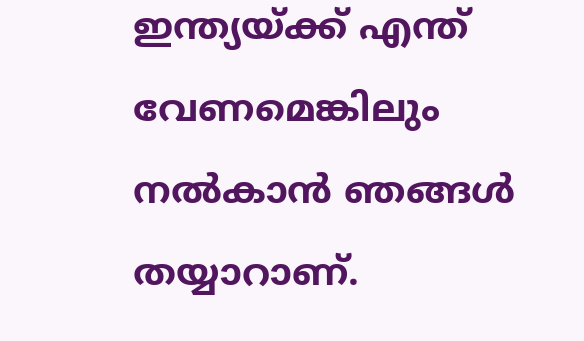ഇന്ത്യയ്ക്ക് എന്ത് വേണമെങ്കിലും നല്‍കാന്‍ ഞങ്ങള്‍ തയ്യാറാണ്.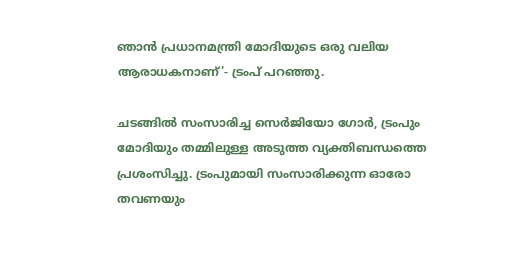ഞാന്‍ പ്രധാനമന്ത്രി മോദിയുടെ ഒരു വലിയ ആരാധകനാണ്'- ട്രംപ് പറഞ്ഞു.

ചടങ്ങില്‍ സംസാരിച്ച സെര്‍ജിയോ ഗോര്‍, ട്രംപും മോദിയും തമ്മിലുള്ള അടുത്ത വ്യക്തിബന്ധത്തെ പ്രശംസിച്ചു. ട്രംപുമായി സംസാരിക്കുന്ന ഓരോ തവണയും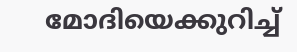മോദിയെക്കുറിച്ച്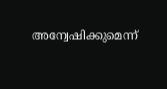അന്വേഷിക്കുമെന്ന്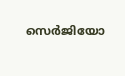സെര്‍ജിയോ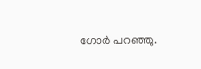ഗോര്‍ പറഞ്ഞു.